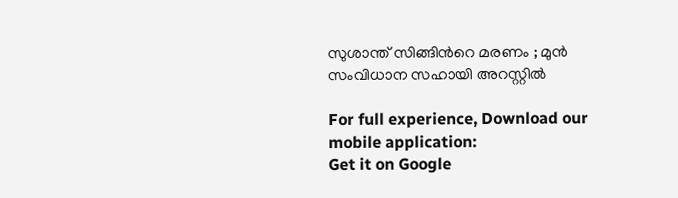സുശാന്ത് സിങ്ങിന്‍റെ മരണം ; മുൻ സംവിധാന സഹായി അറസ്റ്റിൽ

For full experience, Download our mobile application:
Get it on Google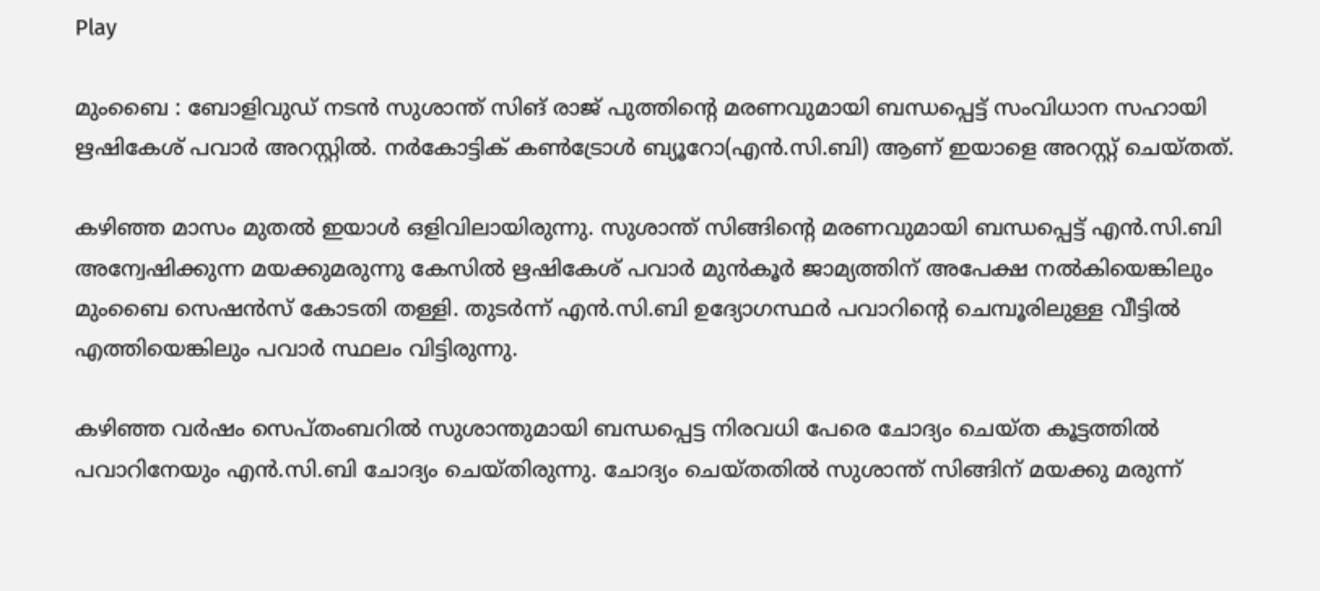Play

മുംബൈ : ബോളിവുഡ് നടൻ സുശാന്ത് സിങ് രാജ് പുത്തിന്‍റെ മരണവുമായി ബന്ധപ്പെട്ട് സംവിധാന സഹായി ഋഷികേശ് പവാർ അറസ്റ്റിൽ. നർകോട്ടിക് കൺട്രോൾ ബ്യൂറോ(എൻ.സി.ബി) ആണ് ഇയാളെ അറസ്റ്റ് ചെയ്തത്.

കഴിഞ്ഞ മാസം മുതൽ ഇയാൾ ഒളിവിലായിരുന്നു. സുശാന്ത് സിങ്ങിന്‍റെ മരണവുമായി ബന്ധപ്പെട്ട് എൻ.സി.ബി അന്വേഷിക്കുന്ന മയക്കുമരുന്നു കേസിൽ ഋഷികേശ് പവാർ മുൻകൂർ ജാമ്യത്തിന് അപേക്ഷ നൽകിയെങ്കിലും മുംബൈ സെഷൻസ് കോടതി തള്ളി. തുടർന്ന് എൻ.സി.ബി ഉദ്യോഗസ്ഥർ പവാറിന്‍റെ ചെമ്പൂരിലുള്ള വീട്ടിൽ എത്തിയെങ്കിലും പവാർ സ്ഥലം വിട്ടിരുന്നു.

കഴിഞ്ഞ വർഷം സെപ്തംബറിൽ സുശാന്തുമായി ബന്ധപ്പെട്ട നിരവധി പേരെ ചോദ്യം ചെയ്ത കൂട്ടത്തിൽ പവാറിനേയും എൻ.സി.ബി ചോദ്യം ചെയ്തിരുന്നു. ചോദ്യം ചെയ്തതിൽ സുശാന്ത് സിങ്ങിന് മയക്കു മരുന്ന്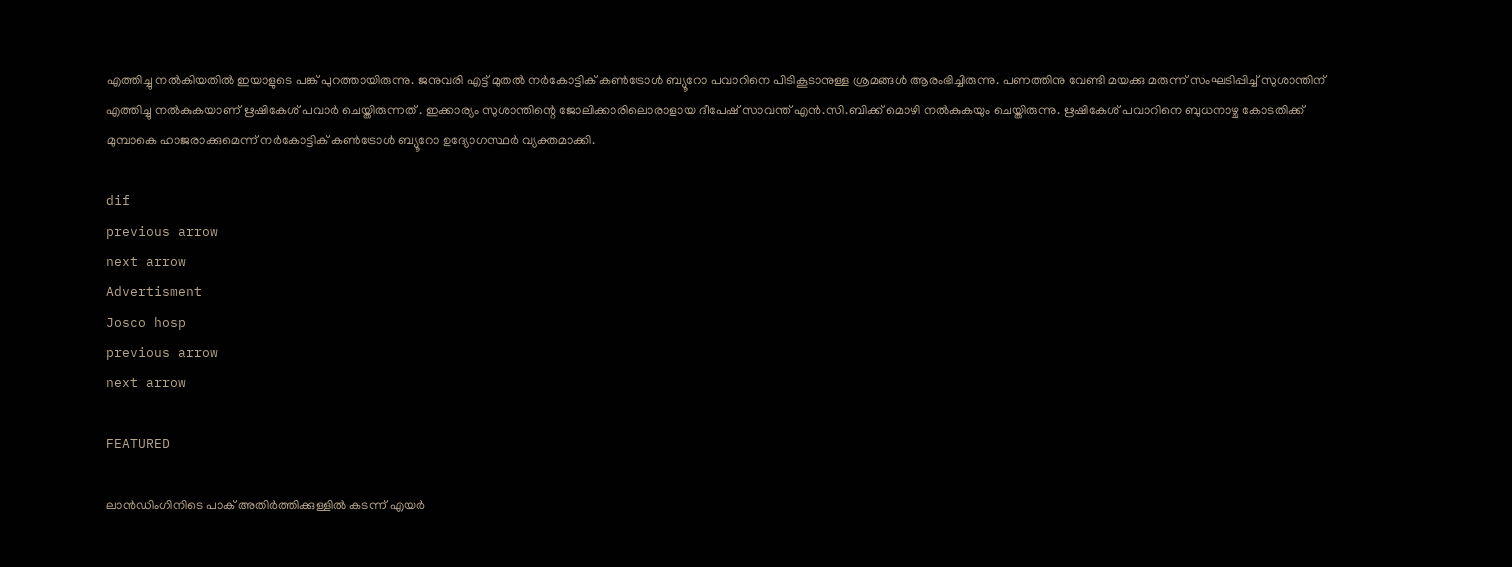എത്തിച്ചു നൽകിയതിൽ ഇയാളുടെ പങ്ക് പുറത്തായിരുന്നു. ജനുവരി എട്ട് മുതൽ നർകോട്ടിക് കൺട്രോൾ ബ്യൂറോ പവാറിനെ പിടികൂടാനുള്ള ശ്രമങ്ങൾ ആരംഭിച്ചിരുന്നു. പണത്തിനു വേണ്ടി മയക്കു മരുന്ന് സംഘടിപ്പിച്ച് സുശാന്തിന് എത്തിച്ചു നൽകുകയാണ് ഋഷികേശ് പവാർ ചെയ്തിരുന്നത് . ഇക്കാര്യം സുശാന്തിന്റെ ജോലിക്കാരിലൊരാളായ ദീപേഷ് സാവന്ത് എൻ.സി.ബിക്ക് മൊഴി നൽകുകയും ചെയ്തിരുന്നു. ഋഷികേശ് പവാറിനെ ബുധനാഴ്ച കോടതിക്ക് മുമ്പാകെ ഹാജരാക്കുമെന്ന് നർകോട്ടിക് കൺട്രോൾ ബ്യൂറോ ഉദ്യോഗസ്ഥർ വ്യക്തമാക്കി.

dif
previous arrow
next arrow
Advertisment
Josco hosp
previous arrow
next arrow

FEATURED

ലാൻഡിംഗിനിടെ പാക് അതിർത്തിക്കുള്ളിൽ കടന്ന് എയർ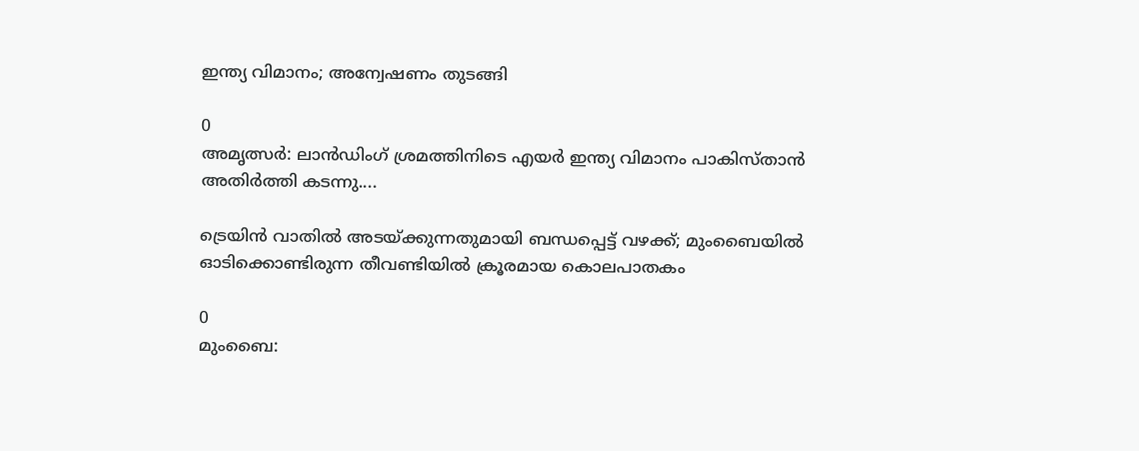ഇന്ത്യ വിമാനം; അന്വേഷണം തുടങ്ങി

0
അമൃത്സർ: ലാൻഡിംഗ് ശ്രമത്തിനിടെ എയർ ഇന്ത്യ വിമാനം പാകിസ്താൻ അതിർത്തി കടന്നു....

ട്രെയിൻ വാതിൽ അടയ്ക്കുന്നതുമായി ബന്ധപ്പെട്ട് വഴക്ക്; മുംബൈയിൽ ഓടിക്കൊണ്ടിരുന്ന തീവണ്ടിയിൽ ക്രൂരമായ കൊലപാതകം

0
മുംബൈ: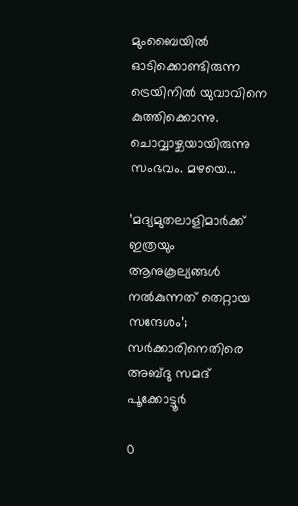മുംബൈയില്‍ ഓടിക്കൊണ്ടിരുന്ന ട്രെയിനില്‍ യുവാവിനെ കുത്തിക്കൊന്നു. ചൊവ്വാഴ്ചയായിരുന്നു സംഭവം. മഴയെ...

’മദ്യമുതലാളിമാർക്ക് ഇത്രയും ആനുകൂല്യങ്ങൾ നൽകുന്നത് തെറ്റായ സന്ദേശം’; സർക്കാരിനെതിരെ അബ്ദു സമദ് പൂക്കോട്ടൂർ

0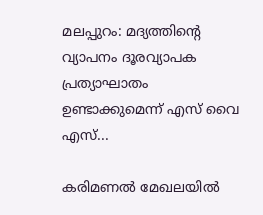മലപ്പുറം: മദ്യത്തിന്റെ വ്യാപനം ദൂരവ്യാപക പ്രത്യാഘാതം ഉണ്ടാക്കുമെന്ന് എസ് വൈ എസ്...

കരിമണൽ മേഖലയിൽ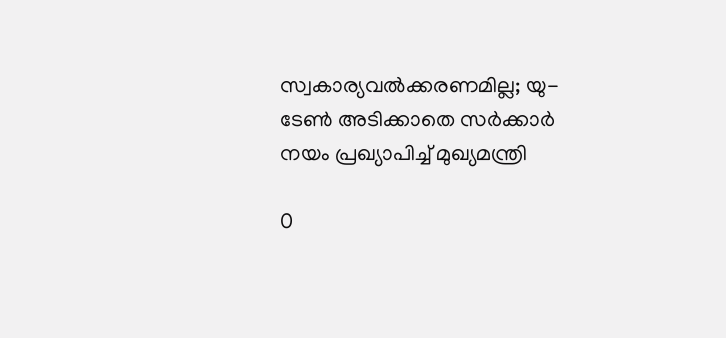സ്വകാര്യവൽക്കരണമില്ല; യു-ടേൺ അടിക്കാതെ സർക്കാർ നയം പ്രഖ്യാപിച്ച് മുഖ്യമന്ത്രി

0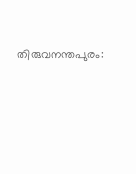തിരുവനന്തപുരം: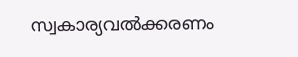സ്വകാര്യവല്‍ക്കരണം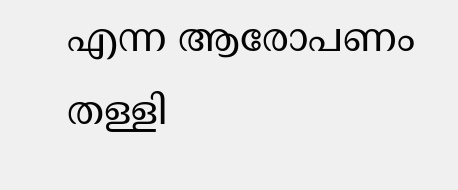എന്ന ആരോപണം തള്ളി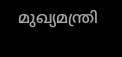മുഖ്യമന്ത്രി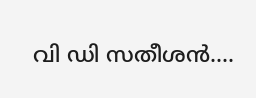വി ഡി സതീശന്‍....